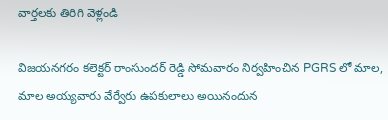వార్తలకు తిరిగి వెళ్లండి

విజయనగరం కలెక్టర్ రాంసుందర్ రెడ్డి సోమవారం నిర్వహించిన PGRS లో మాల, మాల అయ్యవారు వేర్వేరు ఉపకులాలు అయినందున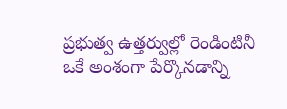ప్రభుత్వ ఉత్తర్వుల్లో రెండింటినీ ఒకే అంశంగా పేర్కొనడాన్ని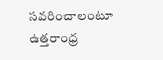సవరించాలంటూ ఉత్తరాంధ్ర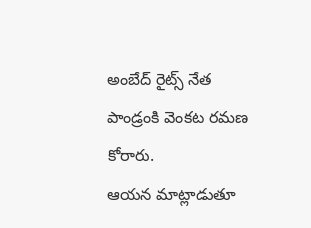అంబేద్ రైట్స్ నేత పాండ్రంకి వెంకట రమణ కోరారు.
ఆయన మాట్లాడుతూ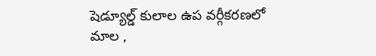షెడ్యూల్డ్ కులాల ఉప వర్గీకరణలో మాల ,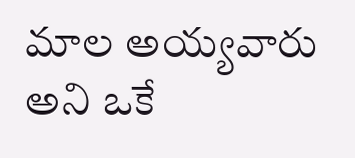మాల అయ్యవారు అని ఒకే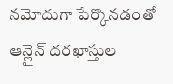నమోదుగా పేర్కొనడంతో ఆన్లైన్ దరఖాస్తుల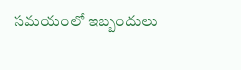సమయంలో ఇబ్బందులు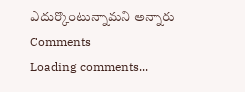ఎదుర్కొంటున్నామని అన్నారు
Comments
Loading comments...